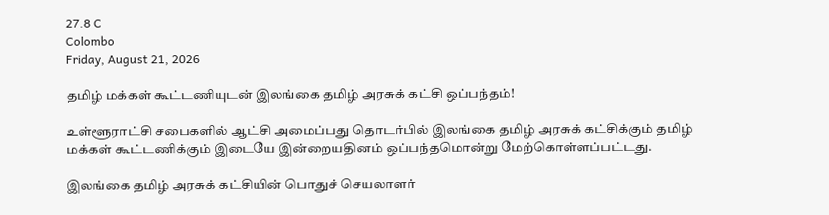27.8 C
Colombo
Friday, August 21, 2026

தமிழ் மக்கள் கூட்டணியுடன் இலங்கை தமிழ் அரசுக் கட்சி ஒப்பந்தம்!

உள்ளூராட்சி சபைகளில் ஆட்சி அமைப்பது தொடர்பில் இலங்கை தமிழ் அரசுக் கட்சிக்கும் தமிழ் மக்கள் கூட்டணிக்கும் இடையே இன்றையதினம் ஒப்பந்தமொன்று மேற்கொள்ளப்பட்டது.

இலங்கை தமிழ் அரசுக் கட்சியின் பொதுச் செயலாளர்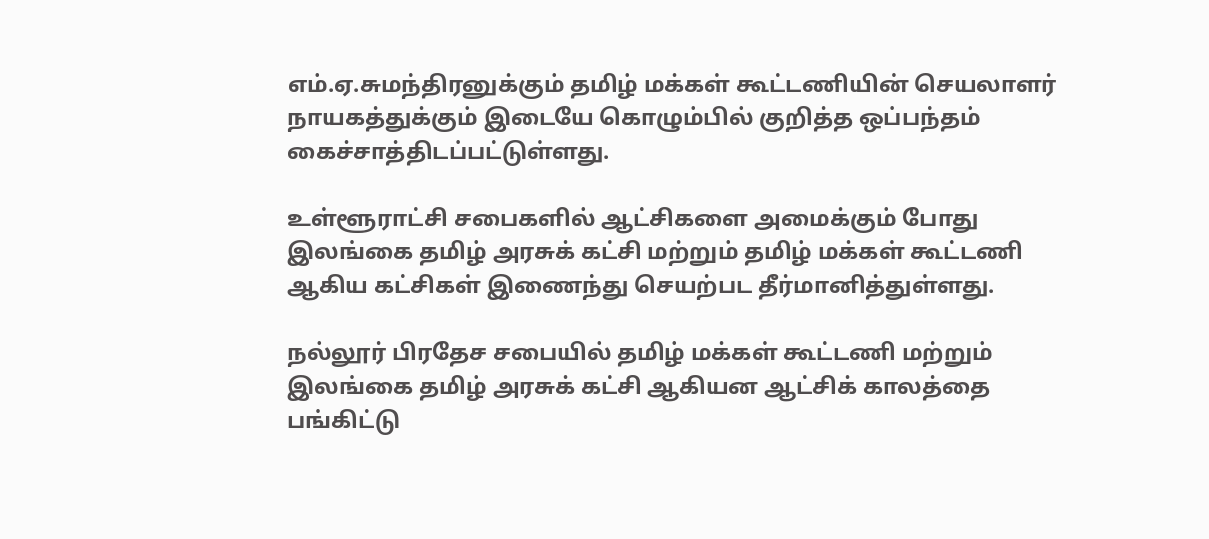எம்.ஏ.சுமந்திரனுக்கும் தமிழ் மக்கள் கூட்டணியின் செயலாளர் நாயகத்துக்கும் இடையே கொழும்பில் குறித்த ஒப்பந்தம் கைச்சாத்திடப்பட்டுள்ளது.

உள்ளூராட்சி சபைகளில் ஆட்சிகளை அமைக்கும் போது இலங்கை தமிழ் அரசுக் கட்சி மற்றும் தமிழ் மக்கள் கூட்டணி ஆகிய கட்சிகள் இணைந்து செயற்பட தீர்மானித்துள்ளது.

நல்லூர் பிரதேச சபையில் தமிழ் மக்கள் கூட்டணி மற்றும் இலங்கை தமிழ் அரசுக் கட்சி ஆகியன ஆட்சிக் காலத்தை பங்கிட்டு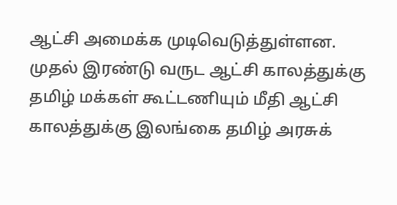ஆட்சி அமைக்க முடிவெடுத்துள்ளன. முதல் இரண்டு வருட ஆட்சி காலத்துக்கு தமிழ் மக்கள் கூட்டணியும் மீதி ஆட்சி காலத்துக்கு இலங்கை தமிழ் அரசுக்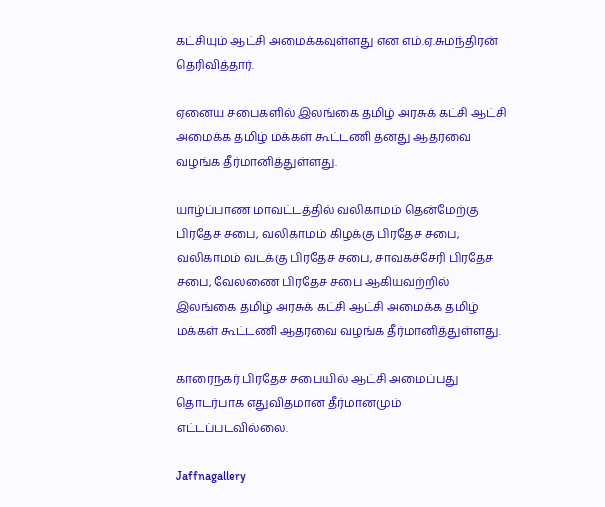கட்சியும் ஆட்சி அமைக்கவுள்ளது என எம்.ஏ.சுமந்திரன் தெரிவித்தார்.

ஏனைய சபைகளில் இலங்கை தமிழ் அரசுக் கட்சி ஆட்சி அமைக்க தமிழ் மக்கள் கூட்டணி தனது ஆதரவை வழங்க தீர்மானித்துள்ளது.

யாழ்ப்பாண மாவட்டத்தில் வலிகாமம் தென்மேற்கு பிரதேச சபை, வலிகாமம் கிழக்கு பிரதேச சபை, வலிகாமம் வடக்கு பிரதேச சபை, சாவகச்சேரி பிரதேச சபை, வேலணை பிரதேச சபை ஆகியவற்றில் இலங்கை தமிழ் அரசுக் கட்சி ஆட்சி அமைக்க தமிழ் மக்கள் கூட்டணி ஆதரவை வழங்க தீர்மானித்துள்ளது.

காரைநகர் பிரதேச சபையில் ஆட்சி அமைப்பது தொடர்பாக எதுவிதமான தீர்மானமும் எட்டப்படவில்லை.

Jaffnagallery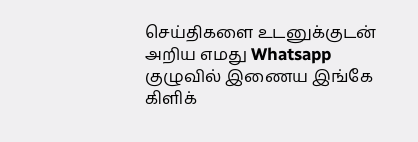செய்திகளை உடனுக்குடன் அறிய எமது Whatsapp குழுவில் இணைய இங்கே கிளிக்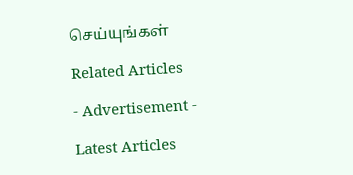செய்யுங்கள்

Related Articles

- Advertisement -

Latest Articles